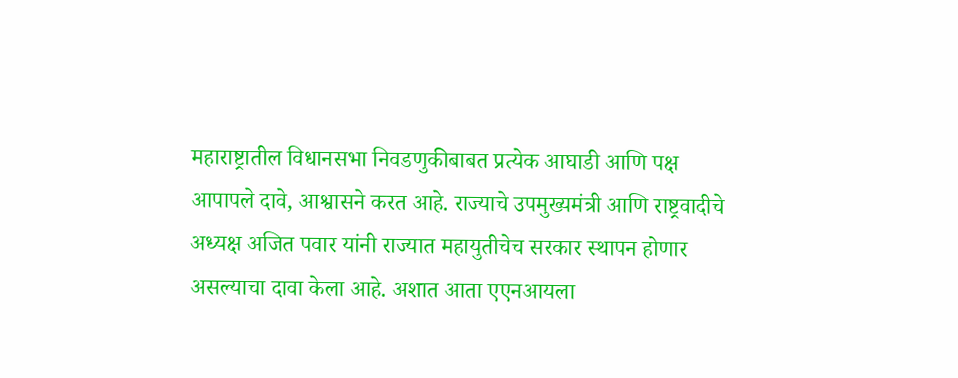महाराष्ट्रातील विधानसभा निवडणुकीबाबत प्रत्येक आघाडी आणि पक्ष आपापले दावे, आश्वासने करत आहे. राज्याचे उपमुख्यमंत्री आणि राष्ट्रवादीचे अध्यक्ष अजित पवार यांनी राज्यात महायुतीचेच सरकार स्थापन होणार असल्याचा दावा केला आहे. अशात आता एएनआयला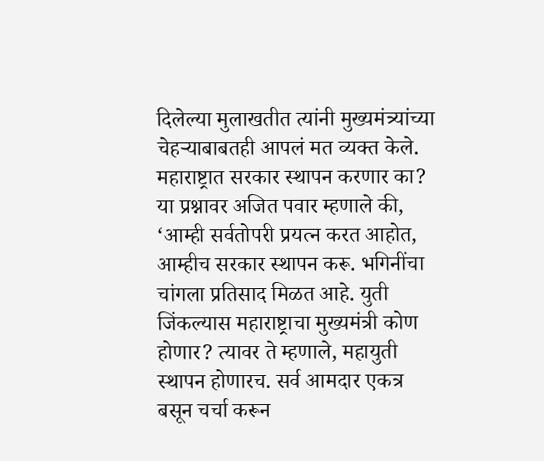दिलेल्या मुलाखतीत त्यांनी मुख्यमंत्र्यांच्या चेहऱ्याबाबतही आपलं मत व्यक्त केले. महाराष्ट्रात सरकार स्थापन करणार का? या प्रश्नावर अजित पवार म्हणाले की, ‘आम्ही सर्वतोपरी प्रयत्न करत आहोत, आम्हीच सरकार स्थापन करू. भगिनींचा चांगला प्रतिसाद मिळत आहे. युती जिंकल्यास महाराष्ट्राचा मुख्यमंत्री कोण होणार? त्यावर ते म्हणाले, महायुती स्थापन होणारच. सर्व आमदार एकत्र बसून चर्चा करून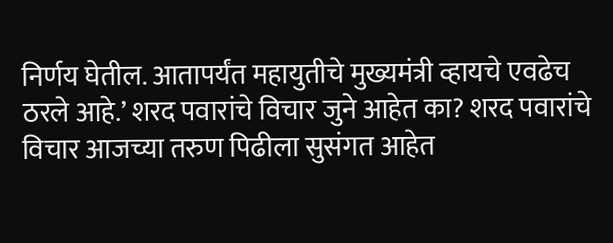निर्णय घेतील. आतापर्यंत महायुतीचे मुख्यमंत्री व्हायचे एवढेच ठरले आहे.’ शरद पवारांचे विचार जुने आहेत का? शरद पवारांचे विचार आजच्या तरुण पिढीला सुसंगत आहेत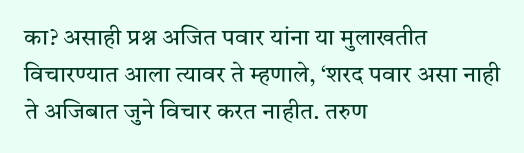का? असाही प्रश्न अजित पवार यांना या मुलाखतीत विचारण्यात आला त्यावर ते म्हणाले, ‘शरद पवार असा नाही ते अजिबात जुने विचार करत नाहीत. तरुण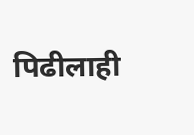पिढीलाही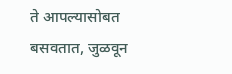ते आपल्यासोबत बसवतात, जुळवून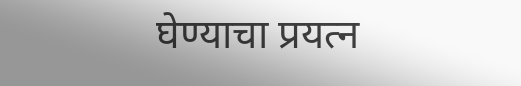घेण्याचा प्रयत्न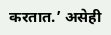करतात.’ असेही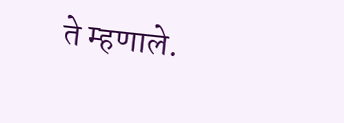ते म्हणाले.